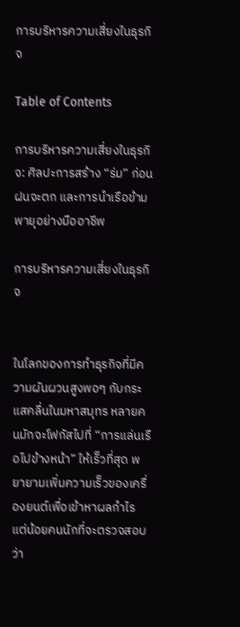การบริหารความเสี่ยงในธุรกิจ

Table of Contents

การบริหารความเสี่ยงในธุรกิจ: ศิลปะการสร้าง “ร่ม” ก่อนฝนจะตก และการนำเรือข้ามพายุอย่างมืออาชีพ

การบริหารความเสี่ยงในธุรกิจ


ในโลกของการทำธุรกิจที่มีความผันผวนสูงพอๆ กับกระแสคลื่นในมหาสมุทร หลายคนมักจะโฟกัสไปที่ “การแล่นเรือไปข้างหน้า” ให้เร็วที่สุด พยายามเพิ่มความเร็วของเครื่องยนต์เพื่อเข้าหาผลกำไร แต่น้อยคนนักที่จะตรวจสอบว่า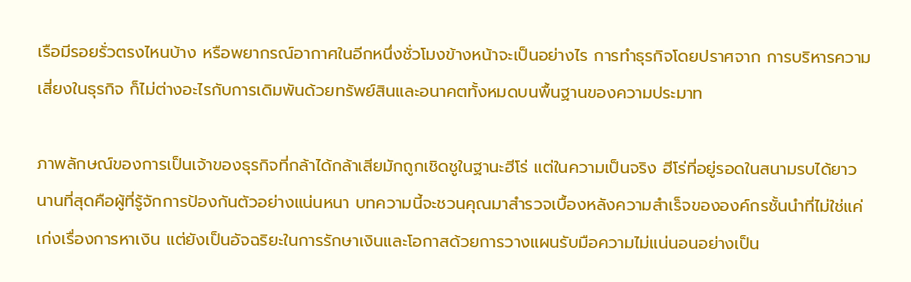เรือมีรอยรั่วตรงไหนบ้าง หรือพยากรณ์อากาศในอีกหนึ่งชั่วโมงข้างหน้าจะเป็นอย่างไร การทำธุรกิจโดยปราศจาก การบริหารความเสี่ยงในธุรกิจ ก็ไม่ต่างอะไรกับการเดิมพันด้วยทรัพย์สินและอนาคตทั้งหมดบนพื้นฐานของความประมาท

ภาพลักษณ์ของการเป็นเจ้าของธุรกิจที่กล้าได้กล้าเสียมักถูกเชิดชูในฐานะฮีโร่ แต่ในความเป็นจริง ฮีโร่ที่อยู่รอดในสนามรบได้ยาวนานที่สุดคือผู้ที่รู้จักการป้องกันตัวอย่างแน่นหนา บทความนี้จะชวนคุณมาสำรวจเบื้องหลังความสำเร็จขององค์กรชั้นนำที่ไม่ใช่แค่เก่งเรื่องการหาเงิน แต่ยังเป็นอัจฉริยะในการรักษาเงินและโอกาสด้วยการวางแผนรับมือความไม่แน่นอนอย่างเป็น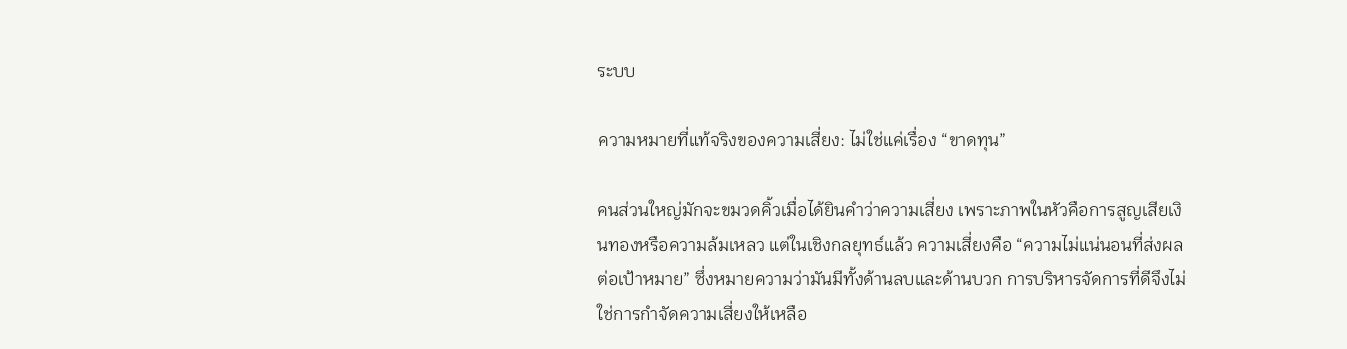ระบบ

ความหมายที่แท้จริงของความเสี่ยง: ไม่ใช่แค่เรื่อง “ขาดทุน”

คนส่วนใหญ่มักจะขมวดคิ้วเมื่อได้ยินคำว่าความเสี่ยง เพราะภาพในหัวคือการสูญเสียเงินทองหรือความล้มเหลว แต่ในเชิงกลยุทธ์แล้ว ความเสี่ยงคือ “ความไม่แน่นอนที่ส่งผลต่อเป้าหมาย” ซึ่งหมายความว่ามันมีทั้งด้านลบและด้านบวก การบริหารจัดการที่ดีจึงไม่ใช่การกำจัดความเสี่ยงให้เหลือ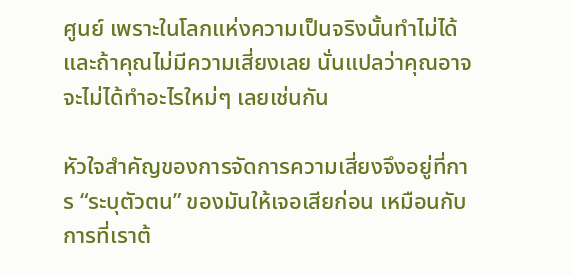ศูนย์ เพราะในโลกแห่งความเป็นจริงนั้นทำไม่ได้ และถ้าคุณไม่มีความเสี่ยงเลย นั่นแปลว่าคุณอาจจะไม่ได้ทำอะไรใหม่ๆ เลยเช่นกัน

หัวใจสำคัญของการจัดการความเสี่ยงจึงอยู่ที่การ “ระบุตัวตน” ของมันให้เจอเสียก่อน เหมือนกับการที่เราต้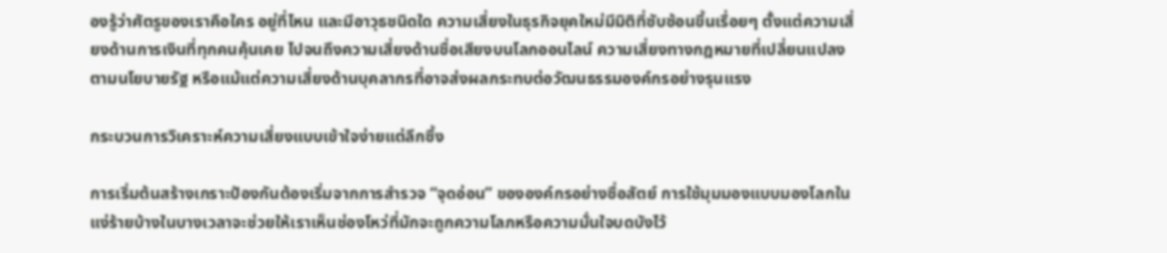องรู้ว่าศัตรูของเราคือใคร อยู่ที่ไหน และมีอาวุธชนิดใด ความเสี่ยงในธุรกิจยุคใหม่มีมิติที่ซับซ้อนขึ้นเรื่อยๆ ตั้งแต่ความเสี่ยงด้านการเงินที่ทุกคนคุ้นเคย ไปจนถึงความเสี่ยงด้านชื่อเสียงบนโลกออนไลน์ ความเสี่ยงทางกฎหมายที่เปลี่ยนแปลงตามนโยบายรัฐ หรือแม้แต่ความเสี่ยงด้านบุคลากรที่อาจส่งผลกระทบต่อวัฒนธรรมองค์กรอย่างรุนแรง

กระบวนการวิเคราะห์ความเสี่ยงแบบเข้าใจง่ายแต่ลึกซึ้ง

การเริ่มต้นสร้างเกราะป้องกันต้องเริ่มจากการสำรวจ “จุดอ่อน” ขององค์กรอย่างซื่อสัตย์ การใช้มุมมองแบบมองโลกในแง่ร้ายบ้างในบางเวลาจะช่วยให้เราเห็นช่องโหว่ที่มักจะถูกความโลภหรือความมั่นใจบดบังไว้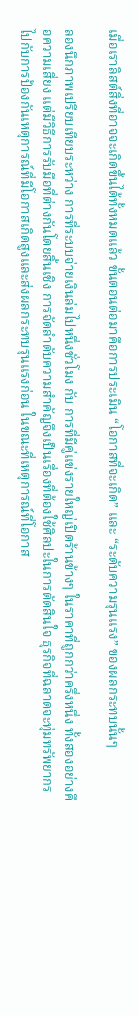เมื่อเราลิสต์สิ่งที่อาจจะเกิดขึ้นได้ทั้งหมดแล้ว ขั้นตอนต่อมาคือการประเมิน “โอกาสที่จะเกิด” และ “ระดับความรุนแรง” ของผลกระทบนั้นๆ

ลองนึกภาพเปรียบเทียบระหว่าง การที่ระบบจ่ายเงินล่มไปหนึ่งชั่วโมง กับ การที่มีคู่แข่งรายใหญ่เปิดร้านข้างๆ ในราคาที่ถูกกว่าครึ่งหนึ่ง ทั้งสองอย่างคือความเสี่ยง แต่มีวิธีการรับมือที่ต่างกันโดยสิ้นเชิง การจัดลำดับความสำคัญจึงเป็นเรื่องที่ต้องใช้ศิลปะในการตัดสินใจ ธุรกิจที่ฉลาดจะทุ่มทรัพยากรไปกับการป้องกันเหตุการณ์ที่มีโอกาสเกิดสูงและส่งผลกระทบรุนแรงก่อน ในขณะที่เหตุการณ์ที่โอกาส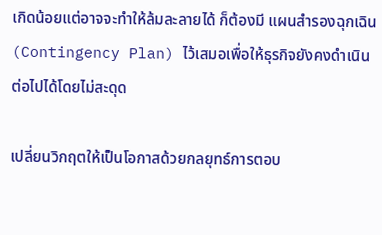เกิดน้อยแต่อาจจะทำให้ล้มละลายได้ ก็ต้องมี แผนสำรองฉุกเฉิน (Contingency Plan) ไว้เสมอเพื่อให้ธุรกิจยังคงดำเนินต่อไปได้โดยไม่สะดุด

เปลี่ยนวิกฤตให้เป็นโอกาสด้วยกลยุทธ์การตอบ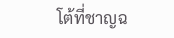โต้ที่ชาญฉ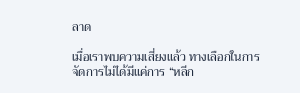ลาด

เมื่อเราพบความเสี่ยงแล้ว ทางเลือกในการจัดการไม่ได้มีแค่การ “หลีก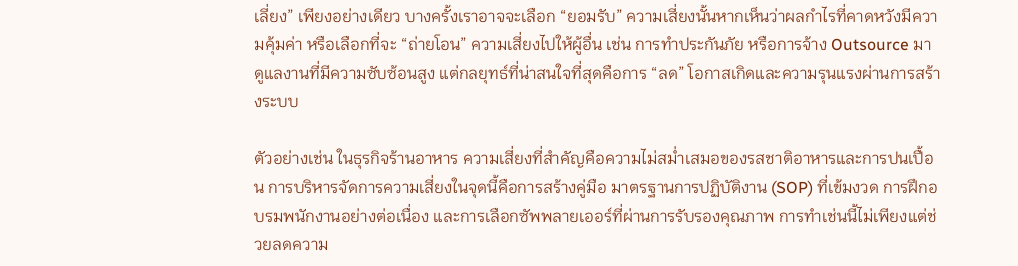เลี่ยง” เพียงอย่างเดียว บางครั้งเราอาจจะเลือก “ยอมรับ” ความเสี่ยงนั้นหากเห็นว่าผลกำไรที่คาดหวังมีความคุ้มค่า หรือเลือกที่จะ “ถ่ายโอน” ความเสี่ยงไปให้ผู้อื่น เช่น การทำประกันภัย หรือการจ้าง Outsource มาดูแลงานที่มีความซับซ้อนสูง แต่กลยุทธ์ที่น่าสนใจที่สุดคือการ “ลด” โอกาสเกิดและความรุนแรงผ่านการสร้างระบบ

ตัวอย่างเช่น ในธุรกิจร้านอาหาร ความเสี่ยงที่สำคัญคือความไม่สม่ำเสมอของรสชาติอาหารและการปนเปื้อน การบริหารจัดการความเสี่ยงในจุดนี้คือการสร้างคู่มือ มาตรฐานการปฏิบัติงาน (SOP) ที่เข้มงวด การฝึกอบรมพนักงานอย่างต่อเนื่อง และการเลือกซัพพลายเออร์ที่ผ่านการรับรองคุณภาพ การทำเช่นนี้ไม่เพียงแต่ช่วยลดความ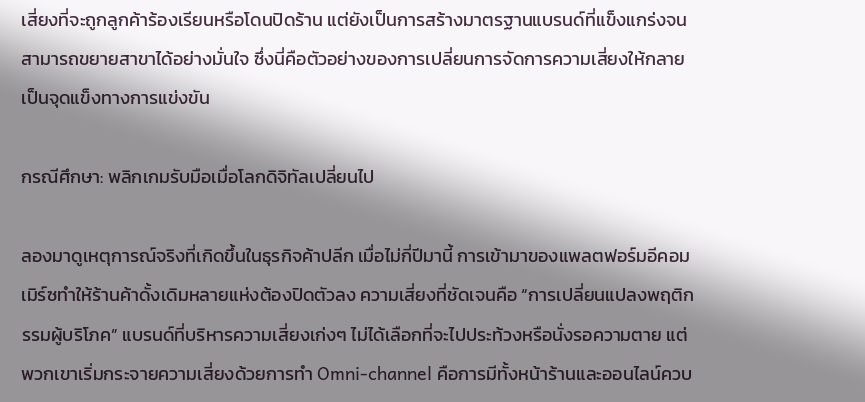เสี่ยงที่จะถูกลูกค้าร้องเรียนหรือโดนปิดร้าน แต่ยังเป็นการสร้างมาตรฐานแบรนด์ที่แข็งแกร่งจนสามารถขยายสาขาได้อย่างมั่นใจ ซึ่งนี่คือตัวอย่างของการเปลี่ยนการจัดการความเสี่ยงให้กลายเป็นจุดแข็งทางการแข่งขัน

กรณีศึกษา: พลิกเกมรับมือเมื่อโลกดิจิทัลเปลี่ยนไป

ลองมาดูเหตุการณ์จริงที่เกิดขึ้นในธุรกิจค้าปลีก เมื่อไม่กี่ปีมานี้ การเข้ามาของแพลตฟอร์มอีคอมเมิร์ซทำให้ร้านค้าดั้งเดิมหลายแห่งต้องปิดตัวลง ความเสี่ยงที่ชัดเจนคือ “การเปลี่ยนแปลงพฤติกรรมผู้บริโภค” แบรนด์ที่บริหารความเสี่ยงเก่งๆ ไม่ได้เลือกที่จะไปประท้วงหรือนั่งรอความตาย แต่พวกเขาเริ่มกระจายความเสี่ยงด้วยการทำ Omni-channel คือการมีทั้งหน้าร้านและออนไลน์ควบ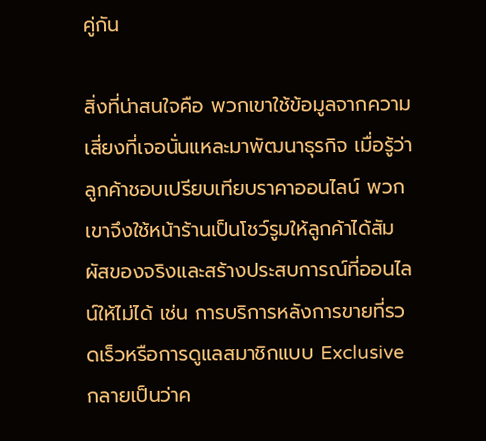คู่กัน

สิ่งที่น่าสนใจคือ พวกเขาใช้ข้อมูลจากความเสี่ยงที่เจอนั่นแหละมาพัฒนาธุรกิจ เมื่อรู้ว่าลูกค้าชอบเปรียบเทียบราคาออนไลน์ พวกเขาจึงใช้หน้าร้านเป็นโชว์รูมให้ลูกค้าได้สัมผัสของจริงและสร้างประสบการณ์ที่ออนไลน์ให้ไม่ได้ เช่น การบริการหลังการขายที่รวดเร็วหรือการดูแลสมาชิกแบบ Exclusive กลายเป็นว่าค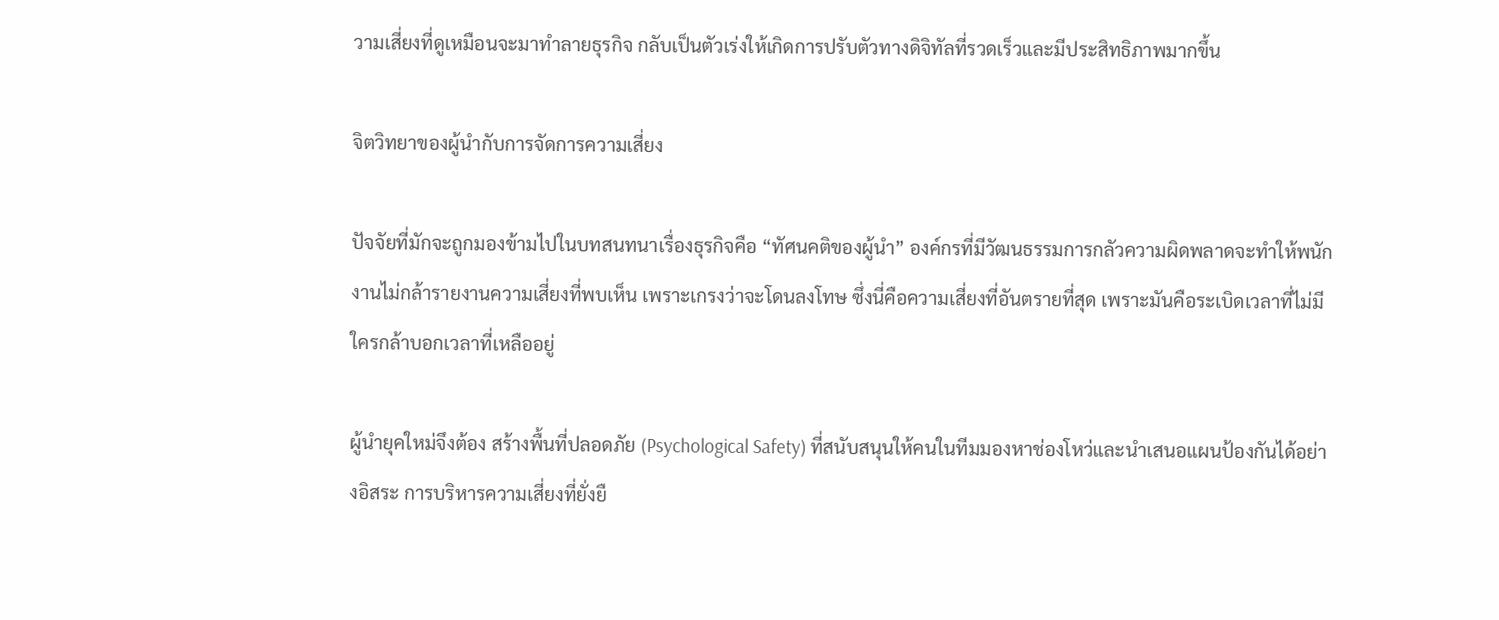วามเสี่ยงที่ดูเหมือนจะมาทำลายธุรกิจ กลับเป็นตัวเร่งให้เกิดการปรับตัวทางดิจิทัลที่รวดเร็วและมีประสิทธิภาพมากขึ้น

จิตวิทยาของผู้นำกับการจัดการความเสี่ยง

ปัจจัยที่มักจะถูกมองข้ามไปในบทสนทนาเรื่องธุรกิจคือ “ทัศนคติของผู้นำ” องค์กรที่มีวัฒนธรรมการกลัวความผิดพลาดจะทำให้พนักงานไม่กล้ารายงานความเสี่ยงที่พบเห็น เพราะเกรงว่าจะโดนลงโทษ ซึ่งนี่คือความเสี่ยงที่อันตรายที่สุด เพราะมันคือระเบิดเวลาที่ไม่มีใครกล้าบอกเวลาที่เหลืออยู่

ผู้นำยุคใหม่จึงต้อง สร้างพื้นที่ปลอดภัย (Psychological Safety) ที่สนับสนุนให้คนในทีมมองหาช่องโหว่และนำเสนอแผนป้องกันได้อย่างอิสระ การบริหารความเสี่ยงที่ยั่งยื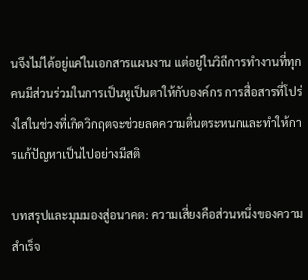นจึงไม่ได้อยู่แค่ในเอกสารแผนงาน แต่อยู่ในวิถีการทำงานที่ทุกคนมีส่วนร่วมในการเป็นหูเป็นตาให้กับองค์กร การสื่อสารที่โปร่งใสในช่วงที่เกิดวิกฤตจะช่วยลดความตื่นตระหนกและทำให้การแก้ปัญหาเป็นไปอย่างมีสติ

บทสรุปและมุมมองสู่อนาคต: ความเสี่ยงคือส่วนหนึ่งของความสำเร็จ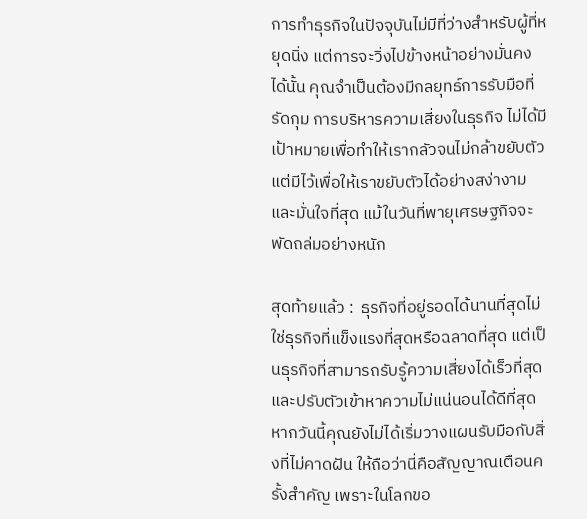การทำธุรกิจในปัจจุบันไม่มีที่ว่างสำหรับผู้ที่หยุดนิ่ง แต่การจะวิ่งไปข้างหน้าอย่างมั่นคงได้นั้น คุณจำเป็นต้องมีกลยุทธ์การรับมือที่รัดกุม การบริหารความเสี่ยงในธุรกิจ ไม่ได้มีเป้าหมายเพื่อทำให้เรากลัวจนไม่กล้าขยับตัว แต่มีไว้เพื่อให้เราขยับตัวได้อย่างสง่างามและมั่นใจที่สุด แม้ในวันที่พายุเศรษฐกิจจะพัดถล่มอย่างหนัก

สุดท้ายแล้ว :  ธุรกิจที่อยู่รอดได้นานที่สุดไม่ใช่ธุรกิจที่แข็งแรงที่สุดหรือฉลาดที่สุด แต่เป็นธุรกิจที่สามารถรับรู้ความเสี่ยงได้เร็วที่สุดและปรับตัวเข้าหาความไม่แน่นอนได้ดีที่สุด หากวันนี้คุณยังไม่ได้เริ่มวางแผนรับมือกับสิ่งที่ไม่คาดฝัน ให้ถือว่านี่คือสัญญาณเตือนครั้งสำคัญ เพราะในโลกขอ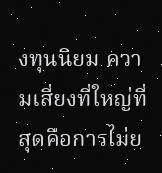งทุนนิยม ความเสี่ยงที่ใหญ่ที่สุดคือการไม่ย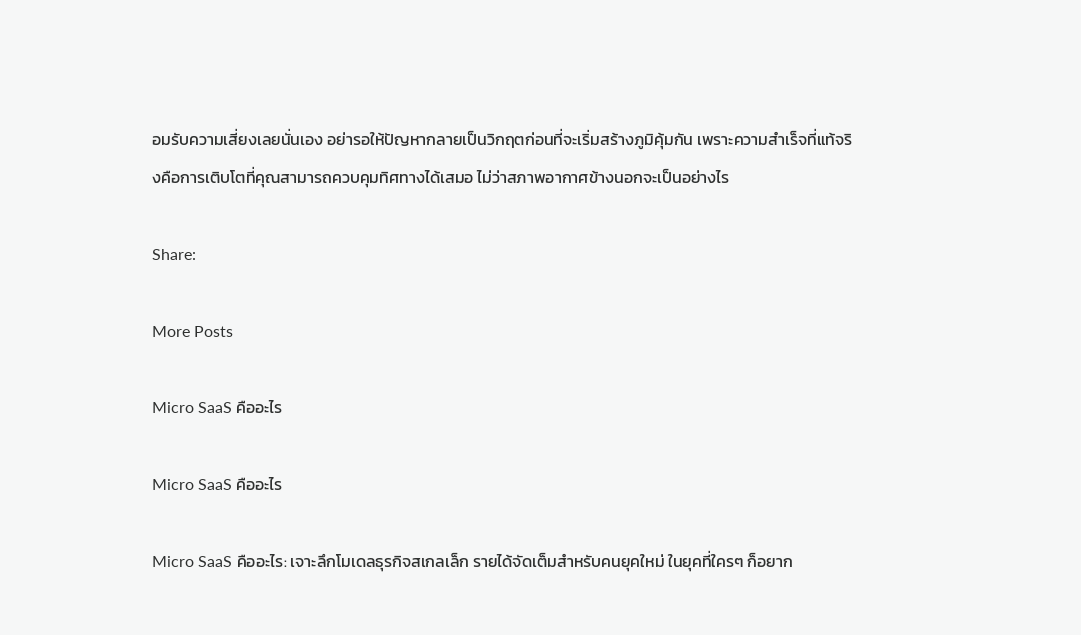อมรับความเสี่ยงเลยนั่นเอง อย่ารอให้ปัญหากลายเป็นวิกฤตก่อนที่จะเริ่มสร้างภูมิคุ้มกัน เพราะความสำเร็จที่แท้จริงคือการเติบโตที่คุณสามารถควบคุมทิศทางได้เสมอ ไม่ว่าสภาพอากาศข้างนอกจะเป็นอย่างไร

Share:

More Posts

Micro SaaS คืออะไร

Micro SaaS คืออะไร

Micro SaaS คืออะไร: เจาะลึกโมเดลธุรกิจสเกลเล็ก รายได้จัดเต็มสำหรับคนยุคใหม่ ในยุคที่ใครๆ ก็อยาก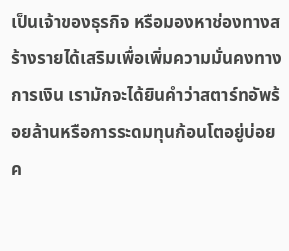เป็นเจ้าของธุรกิจ หรือมองหาช่องทางสร้างรายได้เสริมเพื่อเพิ่มความมั่นคงทางการเงิน เรามักจะได้ยินคำว่าสตาร์ทอัพร้อยล้านหรือการระดมทุนก้อนโตอยู่บ่อยค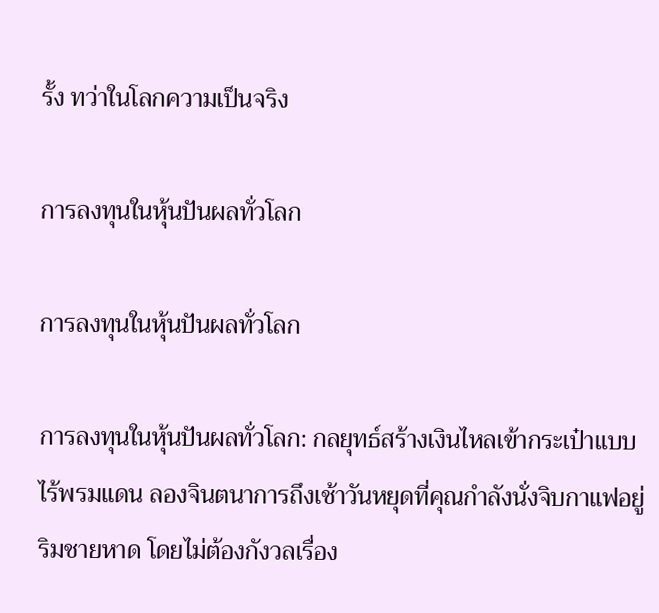รั้ง ทว่าในโลกความเป็นจริง

การลงทุนในหุ้นปันผลทั่วโลก

การลงทุนในหุ้นปันผลทั่วโลก

การลงทุนในหุ้นปันผลทั่วโลก: กลยุทธ์สร้างเงินไหลเข้ากระเป๋าแบบไร้พรมแดน ลองจินตนาการถึงเช้าวันหยุดที่คุณกำลังนั่งจิบกาแฟอยู่ริมชายหาด โดยไม่ต้องกังวลเรื่อง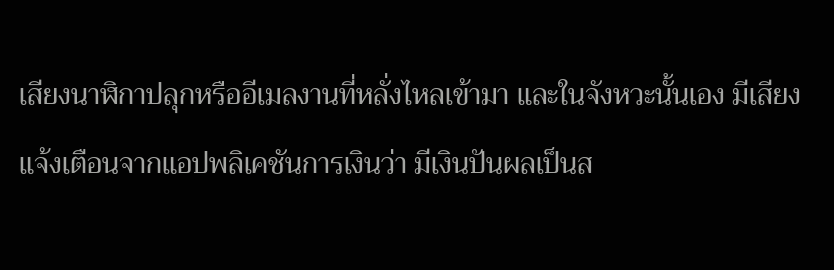เสียงนาฬิกาปลุกหรืออีเมลงานที่หลั่งไหลเข้ามา และในจังหวะนั้นเอง มีเสียงแจ้งเตือนจากแอปพลิเคชันการเงินว่า มีเงินปันผลเป็นส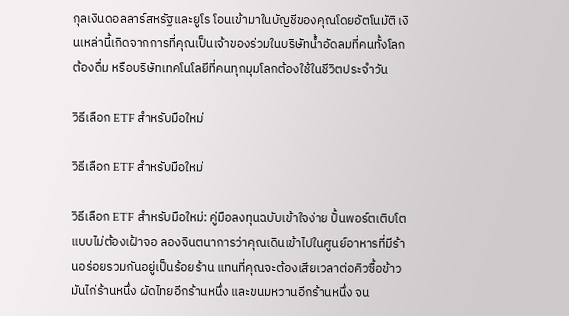กุลเงินดอลลาร์สหรัฐและยูโร โอนเข้ามาในบัญชีของคุณโดยอัตโนมัติ เงินเหล่านี้เกิดจากการที่คุณเป็นเจ้าของร่วมในบริษัทน้ำอัดลมที่คนทั้งโลกต้องดื่ม หรือบริษัทเทคโนโลยีที่คนทุกมุมโลกต้องใช้ในชีวิตประจำวัน

วิธีเลือก ETF สำหรับมือใหม่

วิธีเลือก ETF สำหรับมือใหม่

วิธีเลือก ETF สำหรับมือใหม่: คู่มือลงทุนฉบับเข้าใจง่าย ปั้นพอร์ตเติบโตแบบไม่ต้องเฝ้าจอ ลองจินตนาการว่าคุณเดินเข้าไปในศูนย์อาหารที่มีร้านอร่อยรวมกันอยู่เป็นร้อยร้าน แทนที่คุณจะต้องเสียเวลาต่อคิวซื้อข้าวมันไก่ร้านหนึ่ง ผัดไทยอีกร้านหนึ่ง และขนมหวานอีกร้านหนึ่ง จน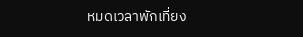หมดเวลาพักเที่ยง